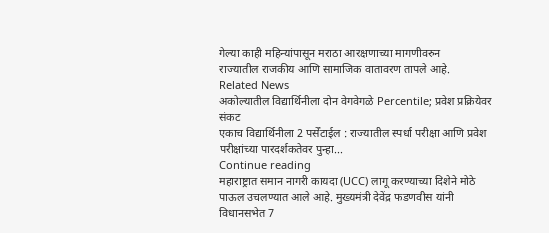गेल्या काही महिन्यांपासून मराठा आरक्षणाच्या मागणीवरुन
राज्यातील राजकीय आणि सामाजिक वातावरण तापले आहे.
Related News
अकोल्यातील विद्यार्थिनीला दोन वेगवेगळे Percentile; प्रवेश प्रक्रियेवर संकट
एकाच विद्यार्थिनीला 2 पर्सेंटाईल : राज्यातील स्पर्धा परीक्षा आणि प्रवेश परीक्षांच्या पारदर्शकतेवर पुन्हा...
Continue reading
महाराष्ट्रात समान नागरी कायदा (UCC) लागू करण्याच्या दिशेने मोठे पाऊल उचलण्यात आले आहे. मुख्यमंत्री देवेंद्र फडणवीस यांनी विधानसभेत 7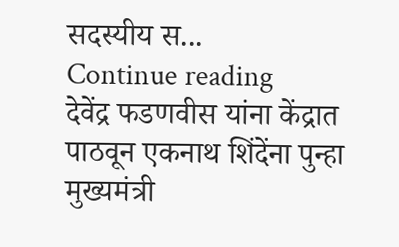सदस्यीय स...
Continue reading
देवेंद्र फडणवीस यांना केंद्रात पाठवून एकनाथ शिंदेंना पुन्हा मुख्यमंत्री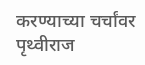करण्याच्या चर्चांवर पृथ्वीराज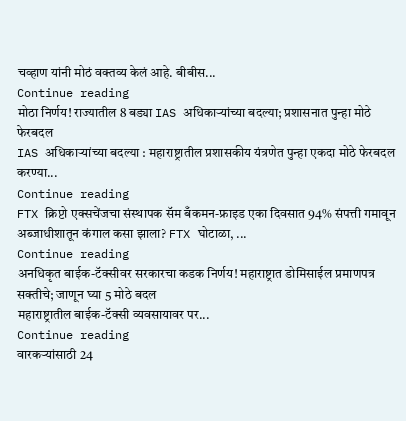चव्हाण यांनी मोठं वक्तव्य केलं आहे. बीबीस...
Continue reading
मोठा निर्णय! राज्यातील 8 बड्या IAS अधिकाऱ्यांच्या बदल्या; प्रशासनात पुन्हा मोठे फेरबदल
IAS अधिकाऱ्यांच्या बदल्या : महाराष्ट्रातील प्रशासकीय यंत्रणेत पुन्हा एकदा मोठे फेरबदल करण्या...
Continue reading
FTX क्रिप्टो एक्सचेंजचा संस्थापक सॅम बँकमन-फ्राइड एका दिवसात 94% संपत्ती गमावून अब्जाधीशातून कंगाल कसा झाला? FTX घोटाळा, ...
Continue reading
अनधिकृत बाईक-टॅक्सीवर सरकारचा कडक निर्णय! महाराष्ट्रात डोमिसाईल प्रमाणपत्र सक्तीचे; जाणून घ्या 5 मोठे बदल
महाराष्ट्रातील बाईक-टॅक्सी व्यवसायावर पर...
Continue reading
वारकऱ्यांसाठी 24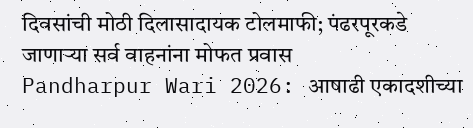दिवसांची मोठी दिलासादायक टोलमाफी; पंढरपूरकडे जाणाऱ्या सर्व वाहनांना मोफत प्रवास
Pandharpur Wari 2026: आषाढी एकादशीच्या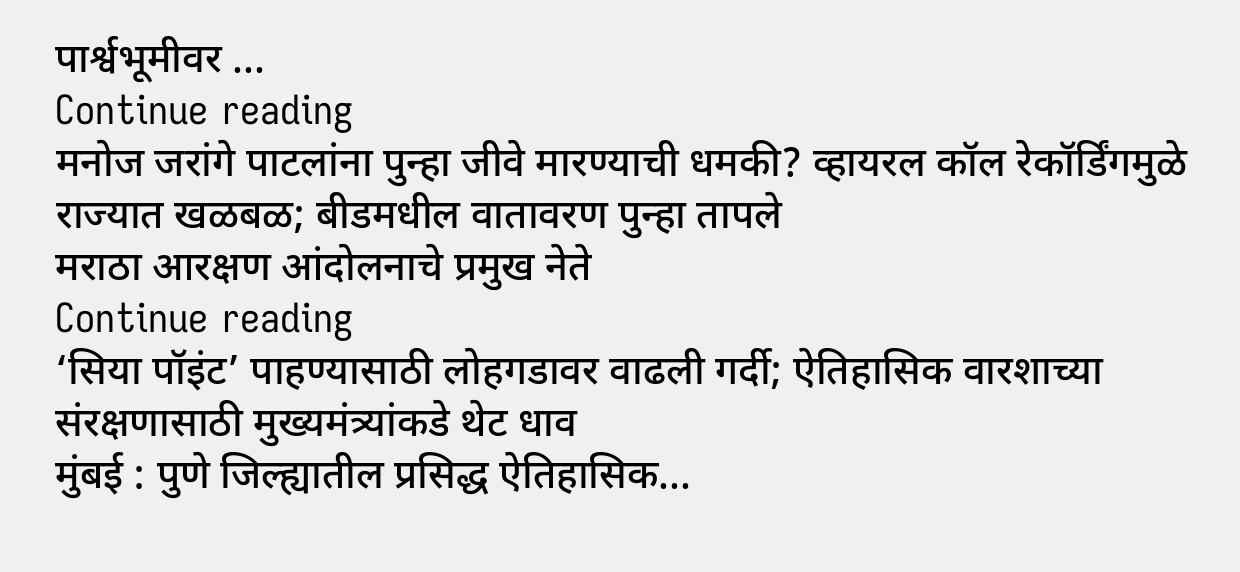पार्श्वभूमीवर ...
Continue reading
मनोज जरांगे पाटलांना पुन्हा जीवे मारण्याची धमकी? व्हायरल कॉल रेकॉर्डिंगमुळे राज्यात खळबळ; बीडमधील वातावरण पुन्हा तापले
मराठा आरक्षण आंदोलनाचे प्रमुख नेते
Continue reading
‘सिया पॉइंट’ पाहण्यासाठी लोहगडावर वाढली गर्दी; ऐतिहासिक वारशाच्या संरक्षणासाठी मुख्यमंत्र्यांकडे थेट धाव
मुंबई : पुणे जिल्ह्यातील प्रसिद्ध ऐतिहासिक...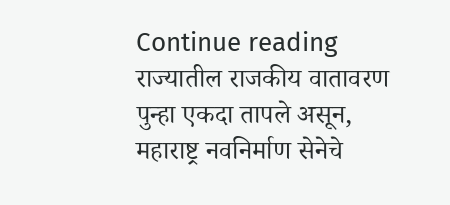Continue reading
राज्यातील राजकीय वातावरण पुन्हा एकदा तापले असून, महाराष्ट्र नवनिर्माण सेनेचे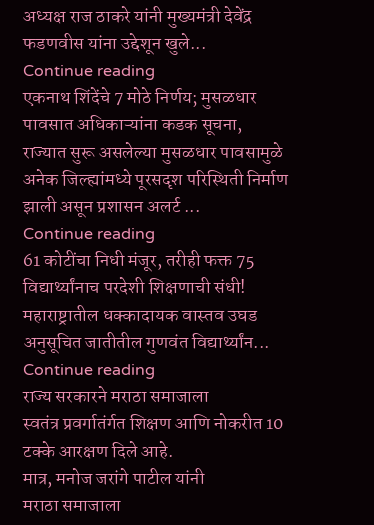अध्यक्ष राज ठाकरे यांनी मुख्यमंत्री देवेंद्र फडणवीस यांना उद्देशून खुले...
Continue reading
एकनाथ शिंदेंचे 7 मोठे निर्णय; मुसळधार पावसात अधिकाऱ्यांना कडक सूचना,
राज्यात सुरू असलेल्या मुसळधार पावसामुळे अनेक जिल्ह्यांमध्ये पूरसदृश परिस्थिती निर्माण झाली असून प्रशासन अलर्ट ...
Continue reading
61 कोटींचा निधी मंजूर, तरीही फक्त 75 विद्यार्थ्यांनाच परदेशी शिक्षणाची संधी! महाराष्ट्रातील धक्कादायक वास्तव उघड
अनुसूचित जातीतील गुणवंत विद्यार्थ्यांन...
Continue reading
राज्य सरकारने मराठा समाजाला
स्वतंत्र प्रवर्गातंर्गत शिक्षण आणि नोकरीत 10 टक्के आरक्षण दिले आहे.
मात्र, मनोज जरांगे पाटील यांनी
मराठा समाजाला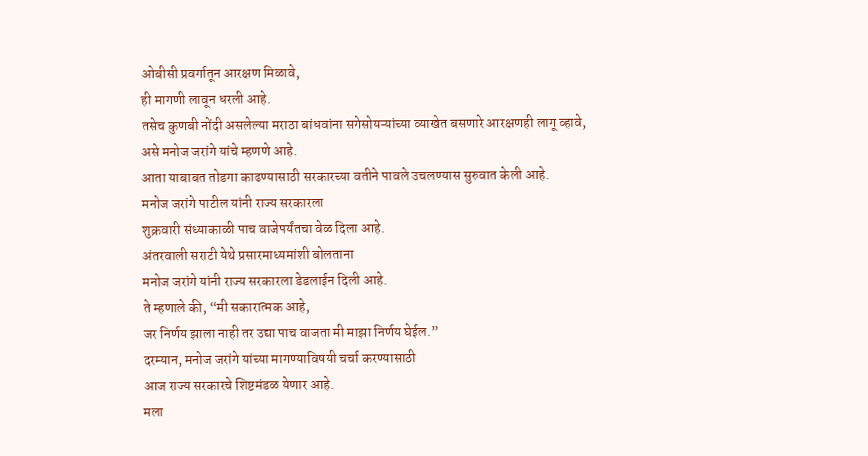ओबीसी प्रवर्गातून आरक्षण मिळावे,
ही मागणी लावून धरली आहे.
तसेच कुणबी नोंदी असलेल्या मराठा बांधवांना सगेसोयऱ्यांच्या व्याखेत बसणारे आरक्षणही लागू व्हावे,
असे मनोज जरांगे यांचे म्हणणे आहे.
आता याबाबत तोडगा काढण्यासाठी सरकारच्या वतीने पावले उचलण्यास सुरुवात केली आहे.
मनोज जरांगे पाटील यांनी राज्य सरकारला
शुक्रवारी संध्याकाळी पाच वाजेपर्यंतचा वेळ दिला आहे.
अंतरवाली सराटी येथे प्रसारमाध्यमांशी बोलताना
मनोज जरांगे यांनी राज्य सरकारला डेडलाईन दिली आहे.
ते म्हणाले की, “मी सकारात्मक आहे,
जर निर्णय झाला नाही तर उद्या पाच वाजता मी माझा निर्णय घेईल.”
दरम्यान, मनोज जरांगे यांच्या मागण्याविषयी चर्चा करण्यासाठी
आज राज्य सरकारचे शिष्टमंडळ येणार आहे.
मला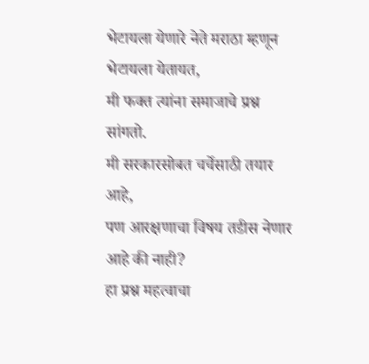भेटायला येणारे नेते मराठा म्हणून भेटायला येतायत,
मी फक्त त्यांना समाजाचे प्रश्न सांगतो.
मी सरकारसोबत चर्चेसाठी तयार आहे,
पण आरक्षणाचा विषय तडीस नेणार आहे की नाही?
हा प्रश्न महत्वाचा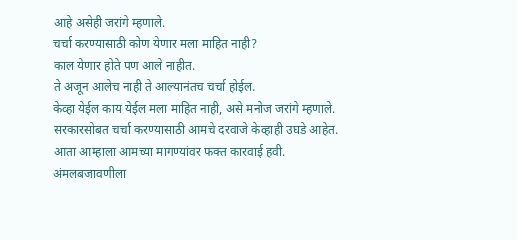आहे असेही जरांगे म्हणाले.
चर्चा करण्यासाठी कोण येणार मला माहित नाही?
काल येणार होते पण आले नाहीत.
ते अजून आलेच नाही ते आल्यानंतच चर्चा होईल.
केव्हा येईल काय येईल मला माहित नाही, असे मनोज जरांगे म्हणाले.
सरकारसोबत चर्चा करण्यासाठी आमचे दरवाजे केव्हाही उघडे आहेत.
आता आम्हाला आमच्या मागण्यांवर फक्त कारवाई हवी.
अंमलबजावणीला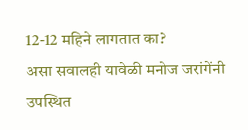12-12 महिने लागतात का?
असा सवालही यावेळी मनोज जरांगेंनी उपस्थित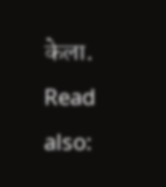केला.
Read also: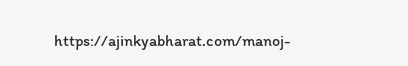https://ajinkyabharat.com/manoj-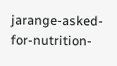jarange-asked-for-nutrition-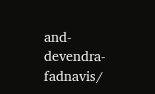and-devendra-fadnavis/